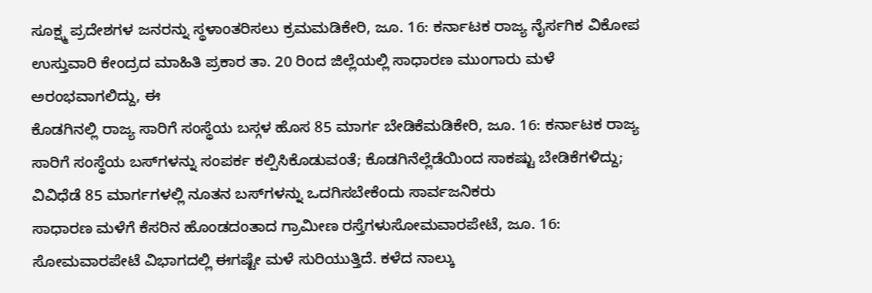ಸೂಕ್ಷ್ಮ ಪ್ರದೇಶಗಳ ಜನರನ್ನು ಸ್ಥಳಾಂತರಿಸಲು ಕ್ರಮಮಡಿಕೇರಿ, ಜೂ. 16: ಕರ್ನಾಟಕ ರಾಜ್ಯ ನೈರ್ಸಗಿಕ ವಿಕೋಪ ಉಸ್ತುವಾರಿ ಕೇಂದ್ರದ ಮಾಹಿತಿ ಪ್ರಕಾರ ತಾ. 20 ರಿಂದ ಜಿಲ್ಲೆಯಲ್ಲಿ ಸಾಧಾರಣ ಮುಂಗಾರು ಮಳೆ ಅರಂಭವಾಗಲಿದ್ದು, ಈ
ಕೊಡಗಿನಲ್ಲಿ ರಾಜ್ಯ ಸಾರಿಗೆ ಸಂಸ್ಥೆಯ ಬಸ್ಗಳ ಹೊಸ 85 ಮಾರ್ಗ ಬೇಡಿಕೆಮಡಿಕೇರಿ, ಜೂ. 16: ಕರ್ನಾಟಕ ರಾಜ್ಯ ಸಾರಿಗೆ ಸಂಸ್ಥೆಯ ಬಸ್‍ಗಳನ್ನು ಸಂಪರ್ಕ ಕಲ್ಪಿಸಿಕೊಡುವಂತೆ; ಕೊಡಗಿನೆಲ್ಲೆಡೆಯಿಂದ ಸಾಕಷ್ಟು ಬೇಡಿಕೆಗಳಿದ್ದು; ವಿವಿಧೆಡೆ 85 ಮಾರ್ಗಗಳಲ್ಲಿ ನೂತನ ಬಸ್‍ಗಳನ್ನು ಒದಗಿಸಬೇಕೆಂದು ಸಾರ್ವಜನಿಕರು
ಸಾಧಾರಣ ಮಳೆಗೆ ಕೆಸರಿನ ಹೊಂಡದಂತಾದ ಗ್ರಾಮೀಣ ರಸ್ತೆಗಳುಸೋಮವಾರಪೇಟೆ, ಜೂ. 16: ಸೋಮವಾರಪೇಟೆ ವಿಭಾಗದಲ್ಲಿ ಈಗಷ್ಟೇ ಮಳೆ ಸುರಿಯುತ್ತಿದೆ. ಕಳೆದ ನಾಲ್ಕು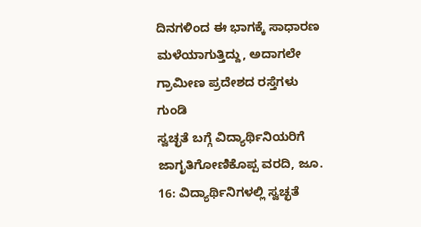ದಿನಗಳಿಂದ ಈ ಭಾಗಕ್ಕೆ ಸಾಧಾರಣ ಮಳೆಯಾಗುತ್ತಿದ್ದು, ಅದಾಗಲೇ ಗ್ರಾಮೀಣ ಪ್ರದೇಶದ ರಸ್ತೆಗಳು ಗುಂಡಿ
ಸ್ವಚ್ಛತೆ ಬಗ್ಗೆ ವಿದ್ಯಾರ್ಥಿನಿಯರಿಗೆ ಜಾಗೃತಿಗೋಣಿಕೊಪ್ಪ ವರದಿ, ಜೂ. 16: ವಿದ್ಯಾರ್ಥಿನಿಗಳಲ್ಲಿ ಸ್ವಚ್ಛತೆ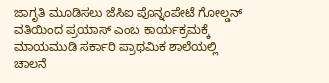ಜಾಗೃತಿ ಮೂಡಿಸಲು ಜೆಸಿಐ ಪೊನ್ನಂಪೇಟೆ ಗೋಲ್ಡನ್ ವತಿಯಿಂದ ಪ್ರಯಾಸ್ ಎಂಬ ಕಾರ್ಯಕ್ರಮಕ್ಕೆ ಮಾಯಮುಡಿ ಸರ್ಕಾರಿ ಪ್ರಾಥಮಿಕ ಶಾಲೆಯಲ್ಲಿ ಚಾಲನೆ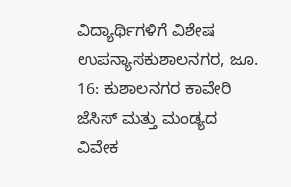ವಿದ್ಯಾರ್ಥಿಗಳಿಗೆ ವಿಶೇಷ ಉಪನ್ಯಾಸಕುಶಾಲನಗರ, ಜೂ. 16: ಕುಶಾಲನಗರ ಕಾವೇರಿ ಜೆಸಿಸ್ ಮತ್ತು ಮಂಡ್ಯದ ವಿವೇಕ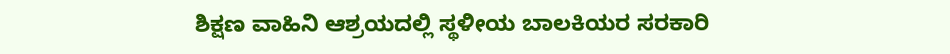ಶಿಕ್ಷಣ ವಾಹಿನಿ ಆಶ್ರಯದಲ್ಲಿ ಸ್ಥಳೀಯ ಬಾಲಕಿಯರ ಸರಕಾರಿ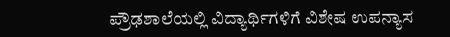ಪ್ರೌಢಶಾಲೆಯಲ್ಲಿ ವಿದ್ಯಾರ್ಥಿಗಳಿಗೆ ವಿಶೇಷ ಉಪನ್ಯಾಸ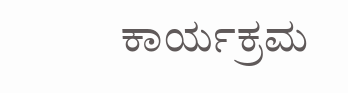ಕಾರ್ಯಕ್ರಮ